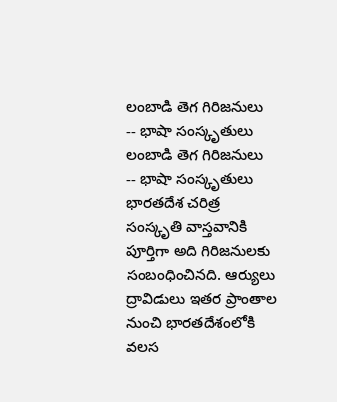లంబాడి తెగ గిరిజనులు -- భాషా సంస్కృతులు
లంబాడి తెగ గిరిజనులు -- భాషా సంస్కృతులు
భారతదేశ చరిత్ర సంస్కృతి వాస్తవానికి పూర్తిగా అది గిరిజనులకు సంబంధించినది. ఆర్యులు ద్రావిడులు ఇతర ప్రాంతాల నుంచి భారతదేశంలోకి వలస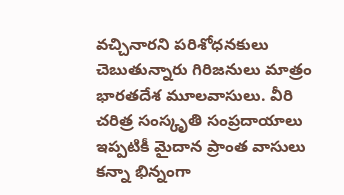వచ్చినారని పరిశోధనకులు చెబుతున్నారు గిరిజనులు మాత్రం భారతదేశ మూలవాసులు. వీరి చరిత్ర సంస్కృతి సంప్రదాయాలు ఇప్పటికీ మైదాన ప్రాంత వాసులు కన్నా భిన్నంగా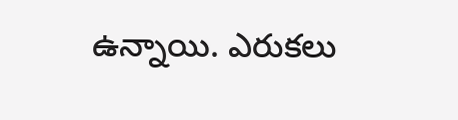ఉన్నాయి. ఎరుకలు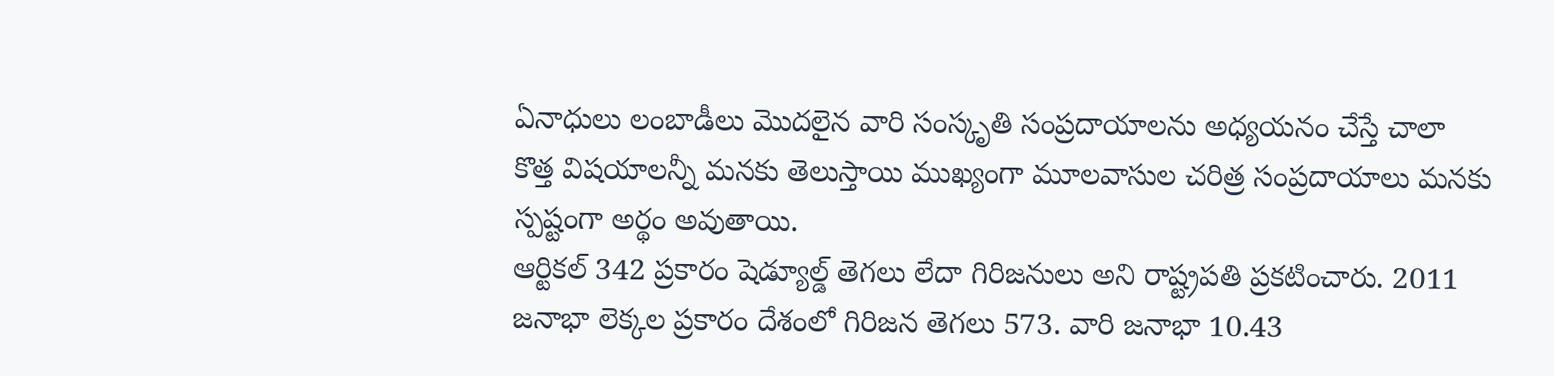ఏనాధులు లంబాడీలు మొదలైన వారి సంస్కృతి సంప్రదాయాలను అధ్యయనం చేస్తే చాలా కొత్త విషయాలన్నీ మనకు తెలుస్తాయి ముఖ్యంగా మూలవాసుల చరిత్ర సంప్రదాయాలు మనకు స్పష్టంగా అర్థం అవుతాయి.
ఆర్టికల్ 342 ప్రకారం షెడ్యూల్డ్ తెగలు లేదా గిరిజనులు అని రాష్ట్రపతి ప్రకటించారు. 2011 జనాభా లెక్కల ప్రకారం దేశంలో గిరిజన తెగలు 573. వారి జనాభా 10.43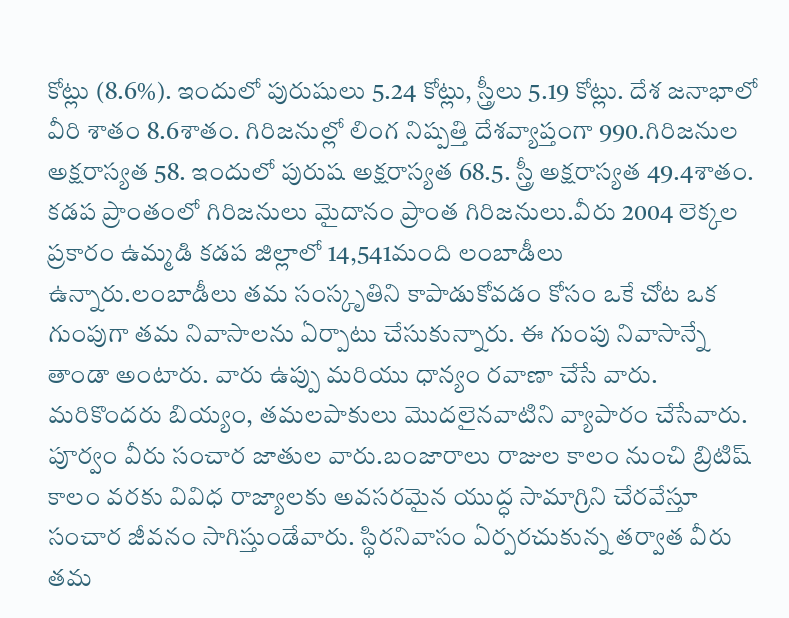కోట్లు (8.6%). ఇందులో పురుషులు 5.24 కోట్లు, స్త్రీలు 5.19 కోట్లు. దేశ జనాభాలో వీరి శాతం 8.6శాతం. గిరిజనుల్లో లింగ నిష్పత్తి దేశవ్యాప్తంగా 990.గిరిజనుల అక్షరాస్యత 58. ఇందులో పురుష అక్షరాస్యత 68.5. స్త్రీ అక్షరాస్యత 49.4శాతం.
కడప ప్రాంతంలో గిరిజనులు మైదానం ప్రాంత గిరిజనులు.వీరు 2004 లెక్కల ప్రకారం ఉమ్మడి కడప జిల్లాలో 14,541మంది లంబాడీలు ఉన్నారు.లంబాడీలు తమ సంస్కృతిని కాపాడుకోవడం కోసం ఒకే చోట ఒక గుంపుగా తమ నివాసాలను ఏర్పాటు చేసుకున్నారు. ఈ గుంపు నివాసాన్నే తాండా అంటారు. వారు ఉప్పు మరియు ధాన్యం రవాణా చేసే వారు. మరికొందరు బియ్యం, తమలపాకులు మొదలైనవాటిని వ్యాపారం చేసేవారు. పూర్వం వీరు సంచార జాతుల వారు.బంజారాలు రాజుల కాలం నుంచి బ్రిటిష్ కాలం వరకు వివిధ రాజ్యాలకు అవసరమైన యుద్ధ సామాగ్రిని చేరవేస్తూ సంచార జీవనం సాగిస్తుండేవారు. స్థిరనివాసం ఏర్పరచుకున్న తర్వాత వీరు తమ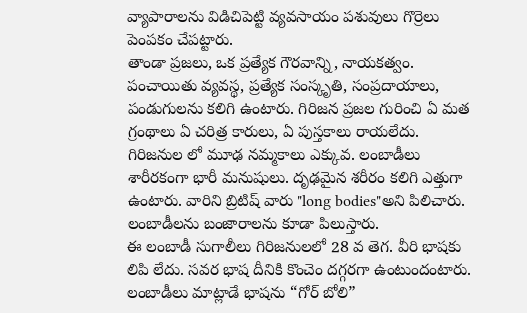వ్యాపారాలను విడిచిపెట్టి వ్యవసాయం పశువులు గొర్రెలు పెంపకం చేపట్టారు.
తాండా ప్రజలు, ఒక ప్రత్యేక గౌరవాన్ని, నాయకత్వం. పంచాయితు వ్యవస్థ, ప్రత్యేక సంస్కృతి, సంప్రదాయాలు, పండుగులను కలిగి ఉంటారు. గిరిజన ప్రజల గురించి ఏ మత గ్రంథాలు ఏ చరిత్ర కారులు, ఏ పుస్తకాలు రాయలేదు. గిరిజనుల లో మూఢ నమ్మకాలు ఎక్కువ. లంబాడీలు శారీరకంగా భారీ మనుషులు. దృఢమైన శరీరం కలిగి ఎత్తుగా ఉంటారు. వారిని బ్రిటిష్ వారు "long bodies"అని పిలిచారు.
లంబాడీలను బంజారాలను కూడా పిలుస్తారు.
ఈ లంబాడీ సుగాలీలు గిరిజనులలో 28 వ తెగ. వీరి భాషకు లిపి లేదు. సవర భాష దీనికి కొంచెం దగ్గరగా ఉంటుందంటారు. లంబాడీలు మాట్లాడే భాషను “గోర్ బోలి”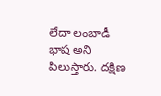లేదా లంబాడీ భాష అని పిలుస్తారు. దక్షిణ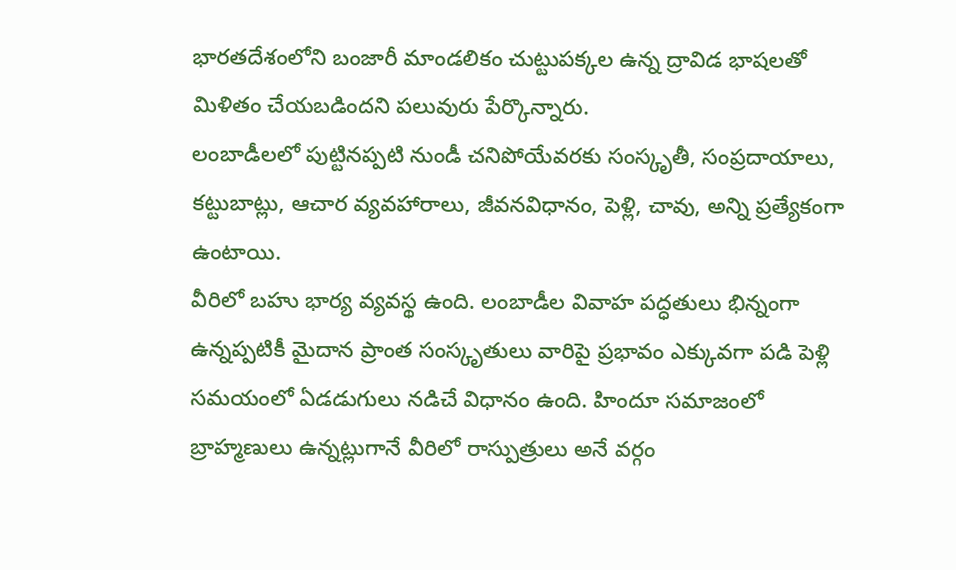భారతదేశంలోని బంజారీ మాండలికం చుట్టుపక్కల ఉన్న ద్రావిడ భాషలతో మిళితం చేయబడిందని పలువురు పేర్కొన్నారు.
లంబాడీలలో పుట్టినప్పటి నుండీ చనిపోయేవరకు సంస్కృతీ, సంప్రదాయాలు, కట్టుబాట్లు, ఆచార వ్యవహారాలు, జీవనవిధానం, పెళ్లి, చావు, అన్ని ప్రత్యేకంగా ఉంటాయి.
వీరిలో బహు భార్య వ్యవస్థ ఉంది. లంబాడీల వివాహ పద్ధతులు భిన్నంగా ఉన్నప్పటికీ మైదాన ప్రాంత సంస్కృతులు వారిపై ప్రభావం ఎక్కువగా పడి పెళ్లి సమయంలో ఏడడుగులు నడిచే విధానం ఉంది. హిందూ సమాజంలో బ్రాహ్మణులు ఉన్నట్లుగానే వీరిలో రాస్పుత్రులు అనే వర్గం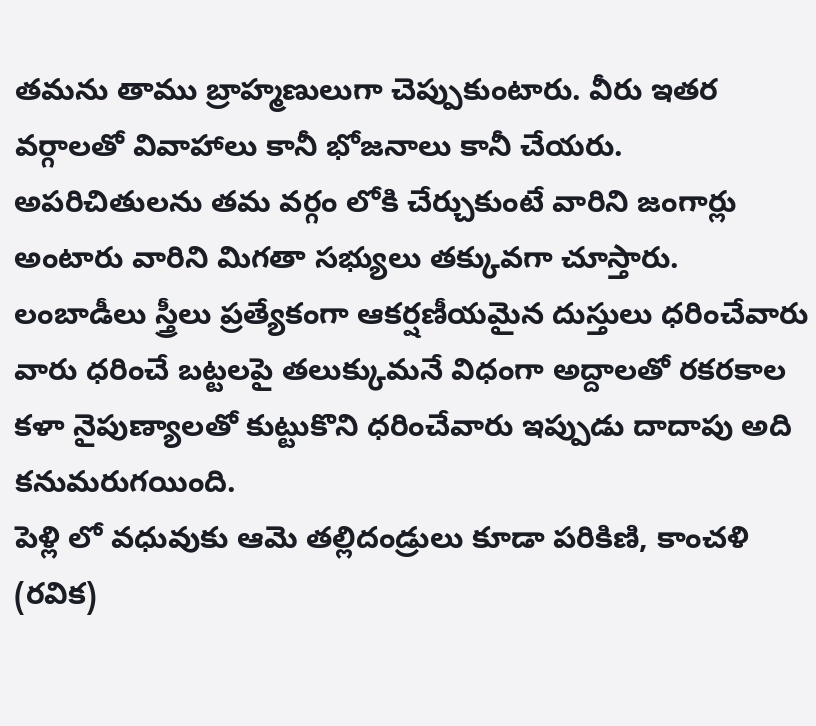తమను తాము బ్రాహ్మణులుగా చెప్పుకుంటారు. వీరు ఇతర వర్గాలతో వివాహాలు కానీ భోజనాలు కానీ చేయరు. అపరిచితులను తమ వర్గం లోకి చేర్చుకుంటే వారిని జంగార్లు అంటారు వారిని మిగతా సభ్యులు తక్కువగా చూస్తారు. లంబాడీలు స్త్రీలు ప్రత్యేకంగా ఆకర్షణీయమైన దుస్తులు ధరించేవారు వారు ధరించే బట్టలపై తలుక్కుమనే విధంగా అద్దాలతో రకరకాల కళా నైపుణ్యాలతో కుట్టుకొని ధరించేవారు ఇప్పుడు దాదాపు అది కనుమరుగయింది.
పెళ్లి లో వధువుకు ఆమె తల్లిదండ్రులు కూడా పరికిణి, కాంచళి (రవిక)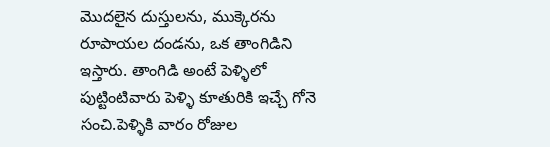మొదలైన దుస్తులను, ముక్కెరను రూపాయల దండను, ఒక తాంగిడిని ఇస్తారు. తాంగిడి అంటే పెళ్ళిలో పుట్టింటివారు పెళ్ళి కూతురికి ఇచ్చే గోనె సంచి.పెళ్ళికి వారం రోజుల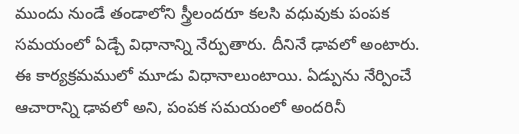ముందు నుండే తండాలోని స్త్రీలందరూ కలసి వధువుకు పంపక సమయంలో ఏడ్చే విధానాన్ని నేర్పుతారు. దీనినే ఢావలో అంటారు. ఈ కార్యక్రమములో మూడు విధానాలుంటాయి. ఏడ్పును నేర్పించే ఆచారాన్ని ఢావలో అని, పంపక సమయంలో అందరినీ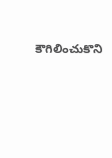కౌగిలించుకొని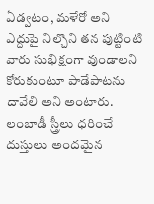ఏడ్వటం, మళేరో అని ఎద్దుపై నిల్చొని తన పుట్టింటి వారు సుభిక్షంగా వుండాలని కోరుకుంటూ పాడేపాటను దావేలి అని అంటారు.
లంబాడీ స్త్రీలు ధరించే దుస్తులు అందమైన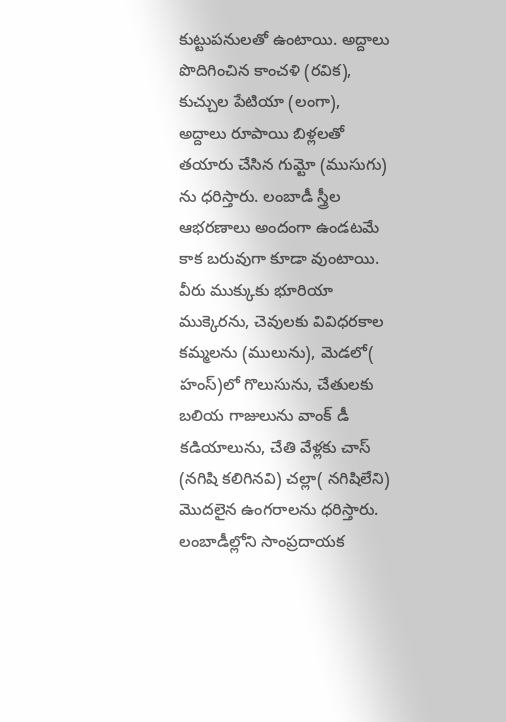కుట్టుపనులతో ఉంటాయి. అద్దాలు పొదిగించిన కాంచళి (రవిక), కుచ్చుల పేటియా (లంగా), అద్దాలు రూపాయి బిళ్లలతో తయారు చేసిన గుమ్టో (ముసుగు) ను ధరిస్తారు. లంబాడీ స్త్రీల ఆభరణాలు అందంగా ఉండటమే కాక బరువుగా కూడా వుంటాయి. వీరు ముక్కుకు భూరియా ముక్కెరను, చెవులకు వివిధరకాల కమ్మలను (ములును), మెడలో( హంస్)లో గొలుసును, చేతులకు బలియ గాజులును వాంక్ డీ కడియాలును, చేతి వేళ్లకు చాస్ (నగిషి కలిగినవి) చల్లా( నగిషిలేని) మొదలైన ఉంగరాలను ధరిస్తారు. లంబాడీల్లోని సాంప్రదాయక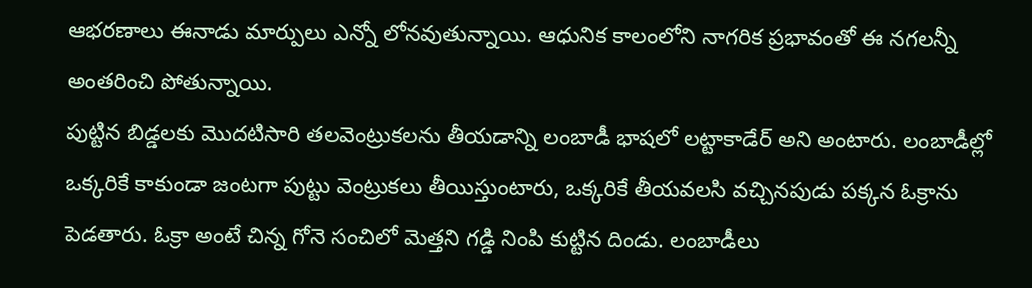ఆభరణాలు ఈనాడు మార్పులు ఎన్నో లోనవుతున్నాయి. ఆధునిక కాలంలోని నాగరిక ప్రభావంతో ఈ నగలన్నీ అంతరించి పోతున్నాయి.
పుట్టిన బిడ్డలకు మొదటిసారి తలవెంట్రుకలను తీయడాన్ని లంబాడీ భాషలో లట్టాకాడేర్ అని అంటారు. లంబాడీల్లో ఒక్కరికే కాకుండా జంటగా పుట్టు వెంట్రుకలు తీయిస్తుంటారు, ఒక్కరికే తీయవలసి వచ్చినపుడు పక్కన ఓక్రాను పెడతారు. ఓక్రా అంటే చిన్న గోనె సంచిలో మెత్తని గడ్డి నింపి కుట్టిన దిండు. లంబాడీలు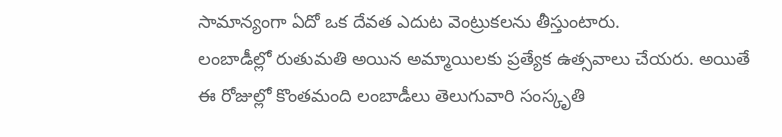సామాన్యంగా ఏదో ఒక దేవత ఎదుట వెంట్రుకలను తీస్తుంటారు.
లంబాడీల్లో రుతుమతి అయిన అమ్మాయిలకు ప్రత్యేక ఉత్సవాలు చేయరు. అయితే ఈ రోజుల్లో కొంతమంది లంబాడీలు తెలుగువారి సంస్కృతి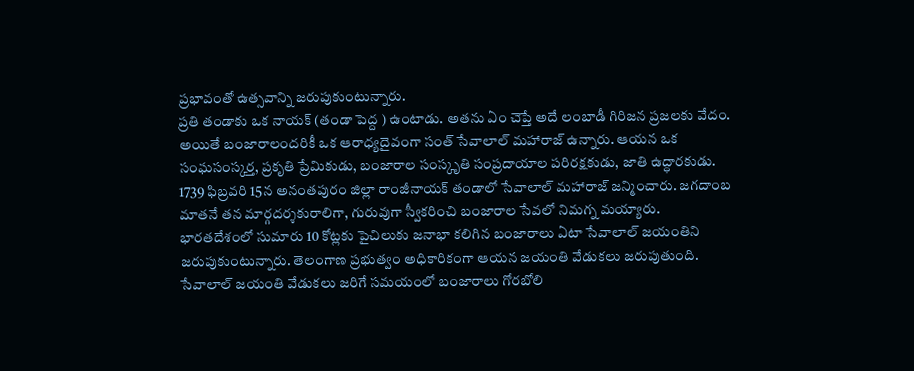ప్రభావంతో ఉత్సవాన్ని జరుపుకుంటున్నారు.
ప్రతి తండాకు ఒక నాయక్ (తండా పెద్ద ) ఉంటాడు. అతను ఏం చెప్తే అదే లంబాడీ గిరిజన ప్రజలకు వేదం. అయితే బంజారాలందరికీ ఒక ఆరాధ్యదైవంగా సంత్ సేవాలాల్ మహారాజ్ ఉన్నారు. ఆయన ఒక సంఘసంస్కర్త, ప్రకృతి ప్రేమికుడు, బంజారాల సంస్కృతి సంప్రదాయాల పరిరక్షకుడు, జాతి ఉద్ధారకుడు. 1739 ఫిబ్రవరి 15న అనంతపురం జిల్లా రాంజీనాయక్ తండాలో సేవాలాల్ మహారాజ్ జన్మించారు. జగదాంబ మాతనే తన మార్గదర్శకురాలిగా, గురువుగా స్వీకరించి బంజారాల సేవలో నిమగ్న మయ్యారు.
భారతదేశంలో సుమారు 10 కోట్లకు పైచిలుకు జనాభా కలిగిన బంజారాలు ఏటా సేవాలాల్ జయంతిని జరుపుకుంటున్నారు. తెలంగాణ ప్రభుత్వం అధికారికంగా ఆయన జయంతి వేడుకలు జరుపుతుంది. సేవాలాల్ జయంతి వేడుకలు జరిగే సమయంలో బంజారాలు గోరబోలి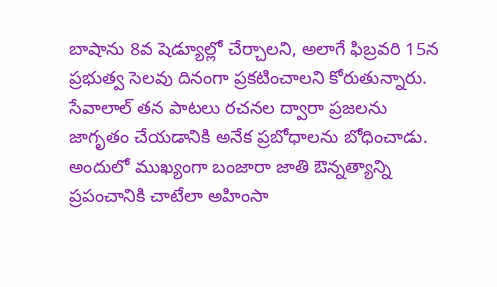బాషాను 8వ షెడ్యూల్లో చేర్చాలని, అలాగే ఫిబ్రవరి 15న ప్రభుత్వ సెలవు దినంగా ప్రకటించాలని కోరుతున్నారు.
సేవాలాల్ తన పాటలు రచనల ద్వారా ప్రజలను జాగృతం చేయడానికి అనేక ప్రబోధాలను బోధించాడు. అందులో ముఖ్యంగా బంజారా జాతి ఔన్నత్యాన్ని ప్రపంచానికి చాటేలా అహింసా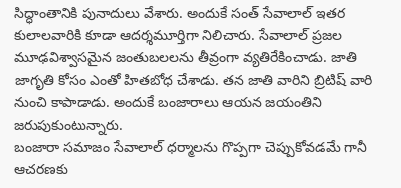సిద్ధాంతానికి పునాదులు వేశారు. అందుకే సంత్ సేవాలాల్ ఇతర కులాలవారికి కూడా ఆదర్శమూర్తిగా నిలిచారు. సేవాలాల్ ప్రజల మూఢవిశ్వాసమైన జంతుబలలను తీవ్రంగా వ్యతిరేకించాడు. జాతి జాగృతి కోసం ఎంతో హితబోధ చేశాడు. తన జాతి వారిని బ్రిటిష్ వారి నుంచి కాపాడాడు. అందుకే బంజారాలు ఆయన జయంతిని జరుపుకుంటున్నారు.
బంజారా సమాజం సేవాలాల్ ధర్మాలను గొప్పగా చెప్పుకోవడమే గానీ ఆచరణకు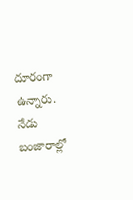దూరంగా ఉన్నారు. నేడు బంజారాల్లో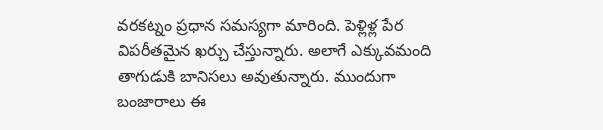వరకట్నం ప్రధాన సమస్యగా మారింది. పెళ్లిళ్ల పేర విపరీతమైన ఖర్చు చేస్తున్నారు. అలాగే ఎక్కువమంది తాగుడుకి బానిసలు అవుతున్నారు. ముందుగా బంజారాలు ఈ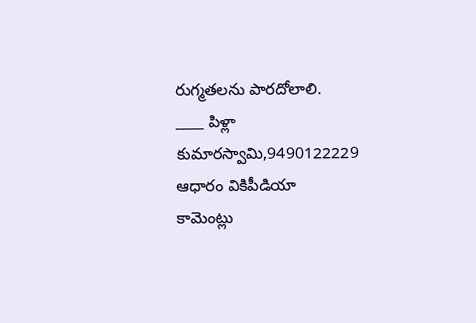రుగ్మతలను పారదోలాలి.
____ పిళ్లా కుమారస్వామి,9490122229
ఆధారం వికిపీడియా
కామెంట్లు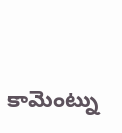కామెంట్ను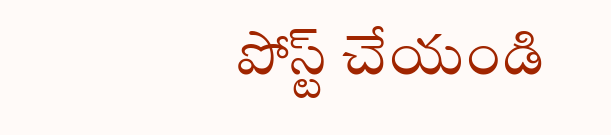పోస్ట్ చేయండి